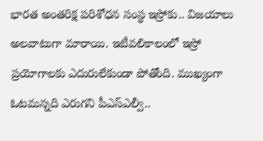భారత అంతరిక్ష పరిశోధన సంస్థ ఇస్రోకు.. విజయాలు అలవాటుగా మారాయి. ఇటీవలికాలంలో ఇస్రో ప్రయోగాలకు ఎదురులేకుండా పోతోంది. ముఖ్యంగా ఓటమన్నది ఎరుగని పీఎస్ఎల్వీ..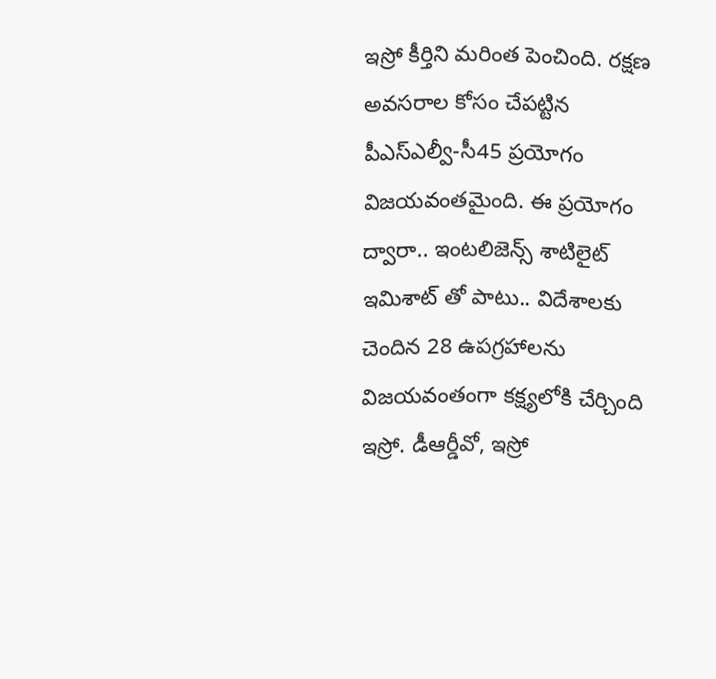ఇస్రో కీర్తిని మరింత పెంచింది. రక్షణ అవసరాల కోసం చేపట్టిన పీఎస్ఎల్వీ-సీ45 ప్రయోగం విజయవంతమైంది. ఈ ప్రయోగం ద్వారా.. ఇంటలిజెన్స్ శాటిలైట్ ఇమిశాట్ తో పాటు.. విదేశాలకు చెందిన 28 ఉపగ్రహాలను విజయవంతంగా కక్ష్యలోకి చేర్చింది ఇస్రో. డీఆర్డీవో, ఇస్రో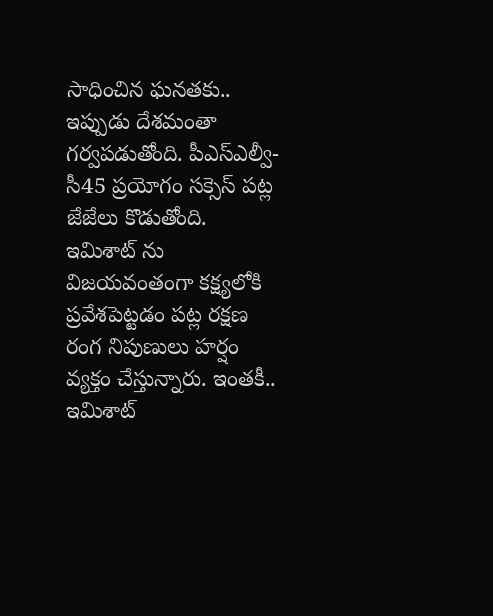సాధించిన ఘనతకు.. ఇప్పుడు దేశమంతా గర్వపడుతోంది. పీఎస్ఎల్వీ-సీ45 ప్రయోగం సక్సెస్ పట్ల జేజేలు కొడుతోంది. ఇమిశాట్ ను విజయవంతంగా కక్ష్యలోకి ప్రవేశపెట్టడం పట్ల రక్షణ రంగ నిపుణులు హర్షం వ్యక్తం చేస్తున్నారు. ఇంతకీ.. ఇమిశాట్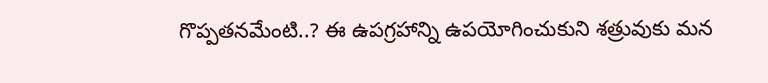గొప్పతనమేంటి..? ఈ ఉపగ్రహాన్ని ఉపయోగించుకుని శత్రువుకు మన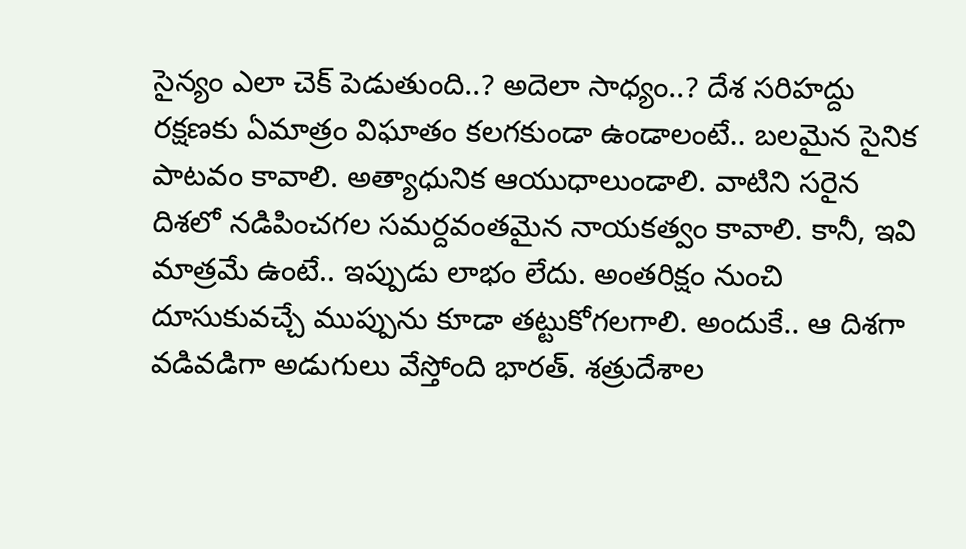సైన్యం ఎలా చెక్ పెడుతుంది..? అదెలా సాధ్యం..? దేశ సరిహద్దు రక్షణకు ఏమాత్రం విఘాతం కలగకుండా ఉండాలంటే.. బలమైన సైనిక పాటవం కావాలి. అత్యాధునిక ఆయుధాలుండాలి. వాటిని సరైన దిశలో నడిపించగల సమర్దవంతమైన నాయకత్వం కావాలి. కానీ, ఇవి మాత్రమే ఉంటే.. ఇప్పుడు లాభం లేదు. అంతరిక్షం నుంచి దూసుకువచ్చే ముప్పును కూడా తట్టుకోగలగాలి. అందుకే.. ఆ దిశగా వడివడిగా అడుగులు వేస్తోంది భారత్. శత్రుదేశాల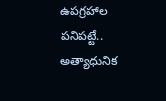ఉపగ్రహాల పనిపట్టే.. అత్యాధునిక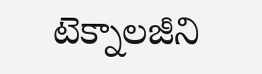టెక్నాలజీని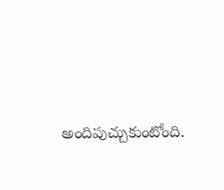అందిపుచ్చుకుంటోంది.